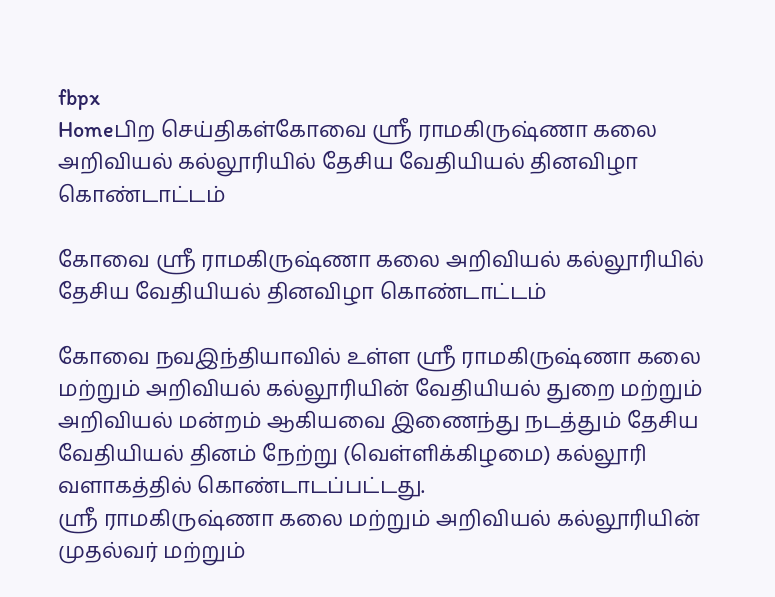fbpx
Homeபிற செய்திகள்கோவை ஸ்ரீ ராமகிருஷ்ணா கலை அறிவியல் கல்லூரியில் தேசிய வேதியியல் தினவிழா கொண்டாட்டம்

கோவை ஸ்ரீ ராமகிருஷ்ணா கலை அறிவியல் கல்லூரியில் தேசிய வேதியியல் தினவிழா கொண்டாட்டம்

கோவை நவஇந்தியாவில் உள்ள ஸ்ரீ ராமகிருஷ்ணா கலை மற்றும் அறிவியல் கல்லூரியின் வேதியியல் துறை மற்றும் அறிவியல் மன்றம் ஆகியவை இணைந்து நடத்தும் தேசிய வேதியியல் தினம் நேற்று (வெள்ளிக்கிழமை) கல்லூரி வளாகத்தில் கொண்டாடப்பட்டது.
ஸ்ரீ ராமகிருஷ்ணா கலை மற்றும் அறிவியல் கல்லூரியின் முதல்வர் மற்றும்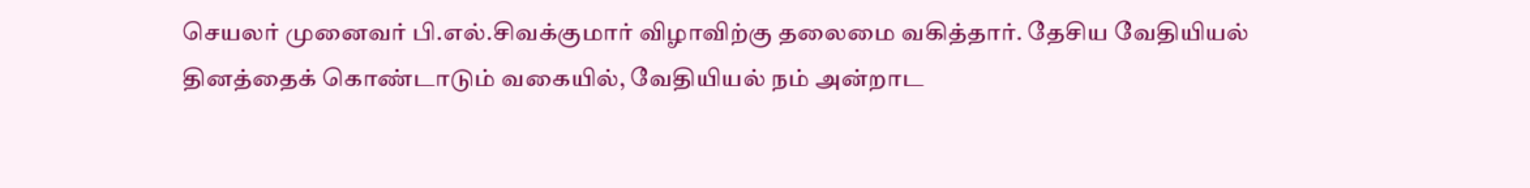செயலர் முனைவர் பி.எல்.சிவக்குமார் விழாவிற்கு தலைமை வகித்தார். தேசிய வேதியியல் தினத்தைக் கொண்டாடும் வகையில், வேதியியல் நம் அன்றாட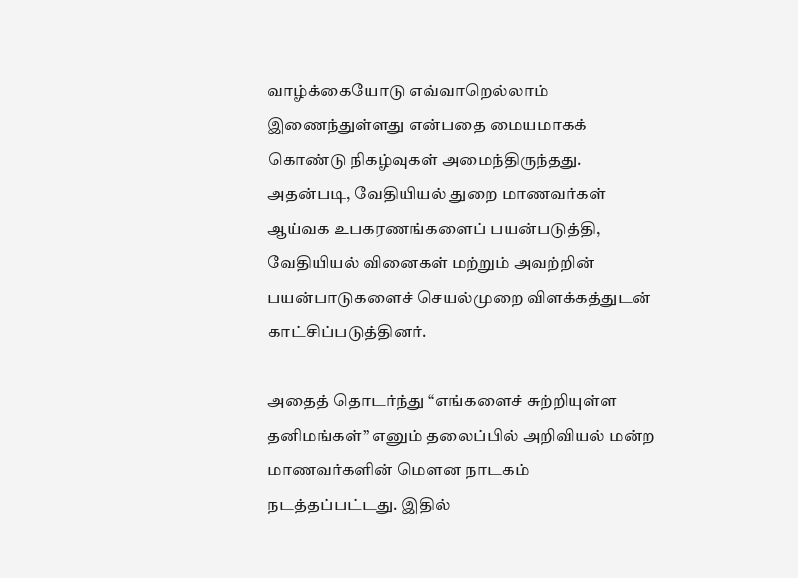வாழ்க்கையோடு எவ்வாறெல்லாம் இணைந்துள்ளது என்பதை மையமாகக் கொண்டு நிகழ்வுகள் அமைந்திருந்தது. அதன்படி, வேதியியல் துறை மாணவர்கள் ஆய்வக உபகரணங்களைப் பயன்படுத்தி, வேதியியல் வினைகள் மற்றும் அவற்றின் பயன்பாடுகளைச் செயல்முறை விளக்கத்துடன் காட்சிப்படுத்தினர்.

அதைத் தொடர்ந்து “எங்களைச் சுற்றியுள்ள தனிமங்கள்” எனும் தலைப்பில் அறிவியல் மன்ற மாணவர்களின் மௌன நாடகம் நடத்தப்பட்டது. இதில்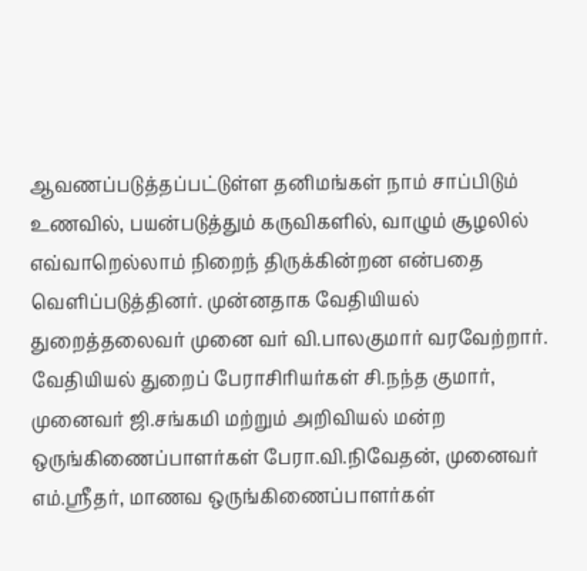ஆவணப்படுத்தப்பட்டுள்ள தனிமங்கள் நாம் சாப்பிடும் உணவில், பயன்படுத்தும் கருவிகளில், வாழும் சூழலில் எவ்வாறெல்லாம் நிறைந் திருக்கின்றன என்பதை வெளிப்படுத்தினர். முன்னதாக வேதியியல் துறைத்தலைவர் முனை வர் வி.பாலகுமார் வரவேற்றார். வேதியியல் துறைப் பேராசிரியர்கள் சி.நந்த குமார், முனைவர் ஜி.சங்கமி மற்றும் அறிவியல் மன்ற ஒருங்கிணைப்பாளர்கள் பேரா.வி.நிவேதன், முனைவர் எம்.ஸ்ரீதர், மாணவ ஒருங்கிணைப்பாளர்கள்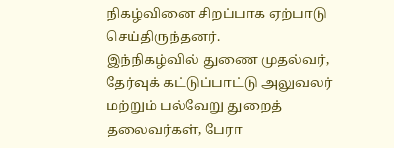நிகழ்வினை சிறப்பாக ஏற்பாடு செய்திருந்தனர்.
இந்நிகழ்வில் துணை முதல்வர், தேர்வுக் கட்டுப்பாட்டு அலுவலர் மற்றும் பல்வேறு துறைத் தலைவர்கள், பேரா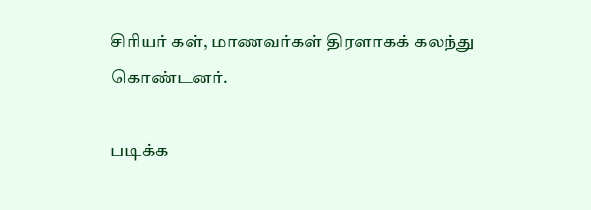சிரியர் கள், மாணவர்கள் திரளாகக் கலந்து கொண்டனர்.

படிக்க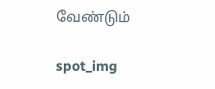வேண்டும்

spot_img